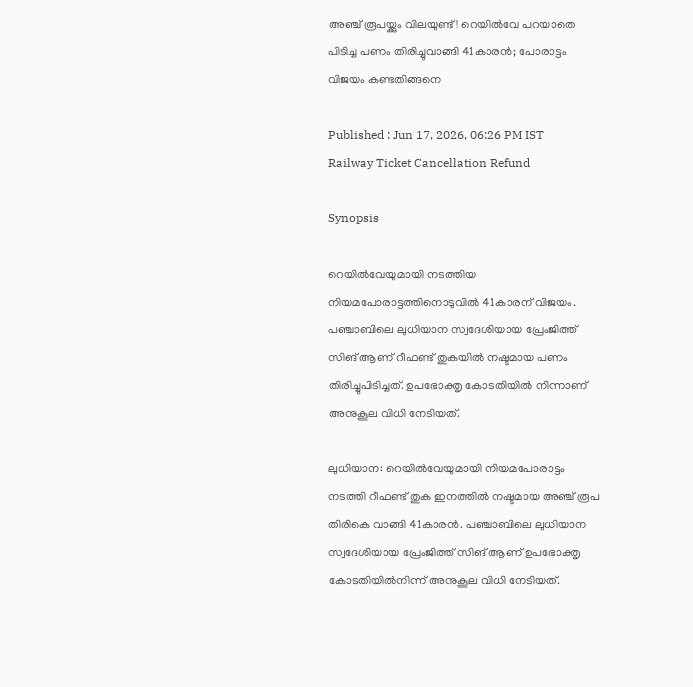അഞ്ച് രൂപയ്ക്കും വിലയുണ്ട്! റെയിൽവേ പറയാതെ പിടിച്ച പണം തിരിച്ചുവാങ്ങി 41കാരൻ; പോരാട്ടം വിജയം കണ്ടതിങ്ങനെ

Published : Jun 17, 2026, 06:26 PM IST
Railway Ticket Cancellation Refund

Synopsis

റെയിൽവേയുമായി നടത്തിയ നിയമപോരാട്ടത്തിനൊടുവിൽ 41കാരന് വിജയം. പഞ്ചാബിലെ ലുധിയാന സ്വദേശിയായ പ്രേംജിത്ത് സിങ് ആണ് റീഫണ്ട് തുകയിൽ നഷ്ടമായ പണം തിരിച്ചുപിടിച്ചത്. ഉപഭോക്തൃ കോടതിയിൽ നിന്നാണ് അനുകൂല വിധി നേടിയത്.

ലുധിയാന: റെയിൽവേയുമായി നിയമപോരാട്ടം നടത്തി റീഫണ്ട് തുക ഇനത്തിൽ നഷ്ടമായ അഞ്ച് രൂപ തിരികെ വാങ്ങി 41കാരൻ. പഞ്ചാബിലെ ലുധിയാന സ്വദേശിയായ പ്രേംജിത്ത് സിങ് ആണ് ഉപഭോക്തൃ കോടതിയിൽനിന്ന് അനുകൂല വിധി നേടിയത്.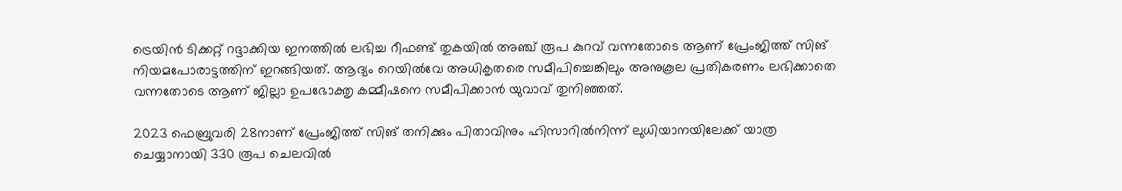ട്രെയിൻ ടിക്കറ്റ് റദ്ദാക്കിയ ഇനത്തിൽ ലഭിച്ച റീഫണ്ട് തുകയിൽ അഞ്ച് രൂപ കുറവ് വന്നതോടെ ആണ് പ്രേംജിത്ത് സിങ് നിയമപോരാട്ടത്തിന് ഇറങ്ങിയത്. ആദ്യം റെയിൽവേ അധികൃതരെ സമീപിച്ചെങ്കിലും അനുകൂല പ്രതികരണം ലഭിക്കാതെ വന്നതോടെ ആണ് ജില്ലാ ഉപഭോക്തൃ കമ്മീഷനെ സമീപിക്കാൻ യുവാവ് തുനിഞ്ഞത്.

2023 ഫെബ്രുവരി 28നാണ് പ്രേംജിത്ത് സിങ് തനിക്കും പിതാവിനും ഹിസാറിൽനിന്ന് ലുധിയാനയിലേക്ക് യാത്ര ചെയ്യാനായി 330 രൂപ ചെലവിൽ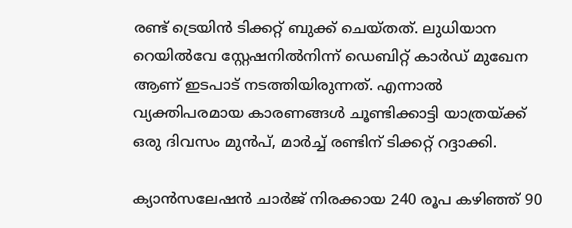രണ്ട് ട്രെയിൻ ടിക്കറ്റ് ബുക്ക് ചെയ്തത്. ലുധിയാന റെയിൽവേ സ്റ്റേഷനിൽനിന്ന് ഡെബിറ്റ് കാർഡ് മുഖേന ആണ് ഇടപാട് നടത്തിയിരുന്നത്. എന്നാൽ വ്യക്തിപരമായ കാരണങ്ങൾ ചൂണ്ടിക്കാട്ടി യാത്രയ്ക്ക് ഒരു ദിവസം മുൻപ്, മാർച്ച് രണ്ടിന് ടിക്കറ്റ് റദ്ദാക്കി.

ക്യാൻസലേഷൻ ചാർജ് നിരക്കായ 240 രൂപ കഴിഞ്ഞ് 90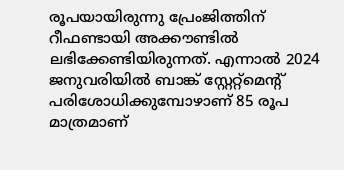രൂപയായിരുന്നു പ്രേംജിത്തിന് റീഫണ്ടായി അക്കൗണ്ടിൽ ലഭിക്കേണ്ടിയിരുന്നത്. എന്നാൽ 2024 ജനുവരിയിൽ ബാങ്ക് സ്റ്റേറ്റ്മെൻ്റ് പരിശോധിക്കുമ്പോഴാണ് 85 രൂപ മാത്രമാണ്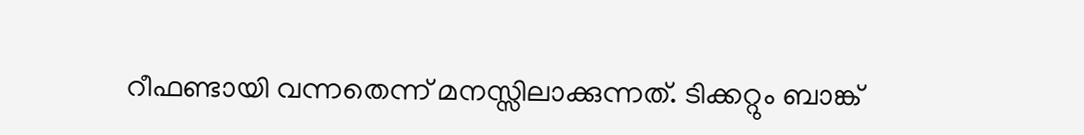റീഫണ്ടായി വന്നതെന്ന് മനസ്സിലാക്കുന്നത്. ടിക്കറ്റും ബാങ്ക്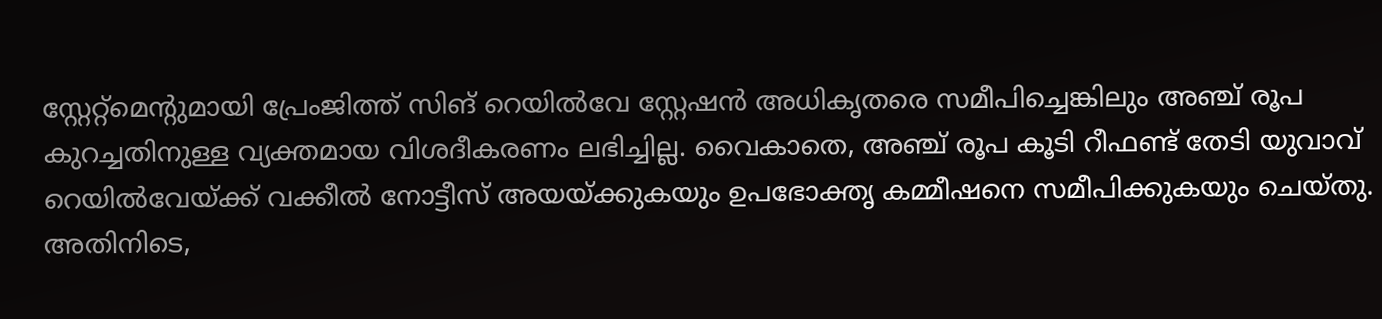സ്റ്റേറ്റ്മെൻ്റുമായി പ്രേംജിത്ത് സിങ് റെയിൽവേ സ്റ്റേഷൻ അധികൃതരെ സമീപിച്ചെങ്കിലും അഞ്ച് രൂപ കുറച്ചതിനുള്ള വ്യക്തമായ വിശദീകരണം ലഭിച്ചില്ല. വൈകാതെ, അഞ്ച് രൂപ കൂടി റീഫണ്ട് തേടി യുവാവ് റെയിൽവേയ്ക്ക് വക്കീൽ നോട്ടീസ് അയയ്ക്കുകയും ഉപഭോക്തൃ കമ്മീഷനെ സമീപിക്കുകയും ചെയ്തു. അതിനിടെ,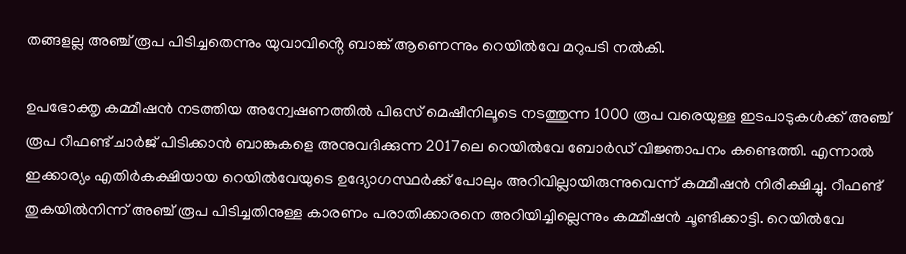തങ്ങളല്ല അഞ്ച് രൂപ പിടിച്ചതെന്നും യുവാവിൻ്റെ ബാങ്ക് ആണെന്നും റെയിൽവേ മറുപടി നൽകി.

ഉപഭോക്തൃ കമ്മീഷൻ നടത്തിയ അന്വേഷണത്തിൽ പിഒസ് മെഷീനിലൂടെ നടത്തുന്ന 1000 രൂപ വരെയുള്ള ഇടപാടുകൾക്ക് അഞ്ച് രൂപ റീഫണ്ട് ചാ‍ർജ് പിടിക്കാൻ ബാങ്കുകളെ അനുവദിക്കുന്ന 2017ലെ റെയിൽവേ ബോ‍ർഡ് വിജ്ഞാപനം കണ്ടെത്തി. എന്നാൽ ഇക്കാര്യം എതിർകക്ഷിയായ റെയിൽവേയുടെ ഉദ്യോഗസ്ഥർക്ക് പോലും അറിവില്ലായിരുന്നുവെന്ന് കമ്മീഷൻ നിരീക്ഷിച്ചു. റീഫണ്ട് തുകയിൽനിന്ന് അഞ്ച് രൂപ പിടിച്ചതിനുള്ള കാരണം പരാതിക്കാരനെ അറിയിച്ചില്ലെന്നും കമ്മീഷൻ ചൂണ്ടിക്കാട്ടി. റെയിൽവേ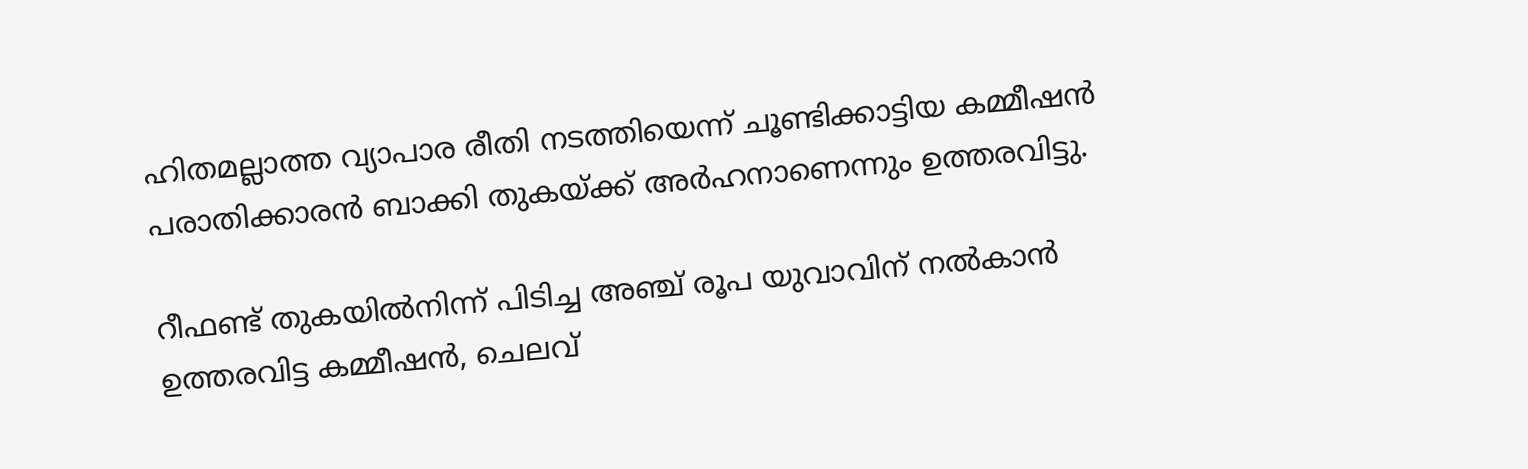ഹിതമല്ലാത്ത വ്യാപാര രീതി നടത്തിയെന്ന് ചൂണ്ടിക്കാട്ടിയ കമ്മീഷൻ പരാതിക്കാരൻ ബാക്കി തുകയ്ക്ക് അർഹനാണെന്നും ഉത്തരവിട്ടു.

റീഫണ്ട് തുകയിൽനിന്ന് പിടിച്ച അഞ്ച് രൂപ യുവാവിന് നൽകാൻ ഉത്തരവിട്ട കമ്മീഷൻ, ചെലവ്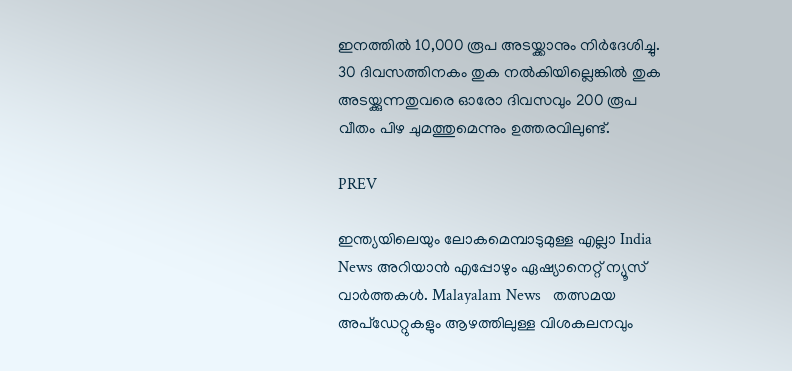ഇനത്തിൽ 10,000 രൂപ അടയ്ക്കാനും നിർദേശിച്ചു. 30 ദിവസത്തിനകം തുക നൽകിയില്ലെങ്കിൽ തുക അടയ്ക്കുന്നതുവരെ ഓരോ ദിവസവും 200 രൂപ വീതം പിഴ ചുമത്തുമെന്നും ഉത്തരവിലുണ്ട്.

PREV

ഇന്ത്യയിലെയും ലോകമെമ്പാടുമുള്ള എല്ലാ India News അറിയാൻ എപ്പോഴും ഏഷ്യാനെറ്റ് ന്യൂസ് വാർത്തകൾ. Malayalam News   തത്സമയ അപ്‌ഡേറ്റുകളും ആഴത്തിലുള്ള വിശകലനവും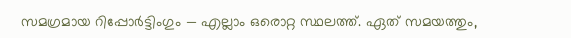സമഗ്രമായ റിപ്പോർട്ടിംഗും — എല്ലാം ഒരൊറ്റ സ്ഥലത്ത്. ഏത് സമയത്തും,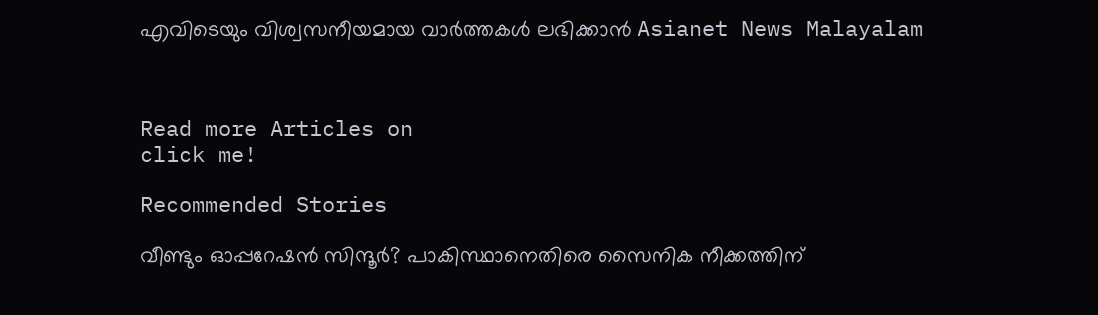എവിടെയും വിശ്വസനീയമായ വാർത്തകൾ ലഭിക്കാൻ Asianet News Malayalam



Read more Articles on
click me!

Recommended Stories

വീണ്ടും ഓപ്പറേഷൻ സിന്ദൂർ? പാകിസ്ഥാനെതിരെ സൈനിക നീക്കത്തിന്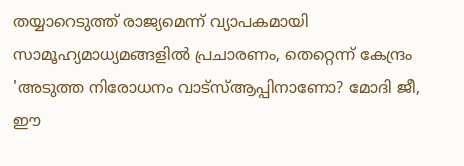തയ്യാറെടുത്ത് രാജ്യമെന്ന് വ്യാപകമായി സാമൂഹ്യമാധ്യമങ്ങളിൽ പ്രചാരണം, തെറ്റെന്ന് കേന്ദ്രം
'അടുത്ത നിരോധനം വാട്സ്ആപ്പിനാണോ? മോദി ജീ, ഈ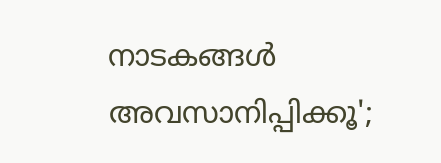നാടകങ്ങൾ അവസാനിപ്പിക്കൂ';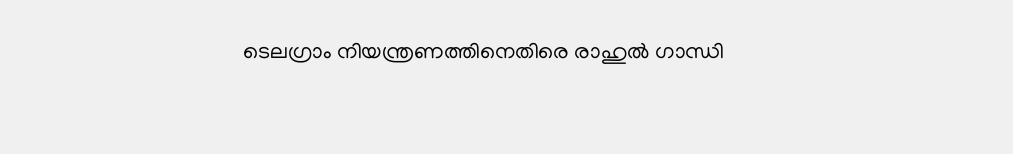ടെലഗ്രാം നിയന്ത്രണത്തിനെതിരെ രാഹുൽ ഗാന്ധി